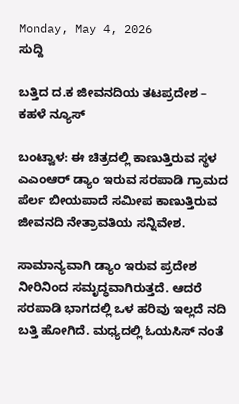Monday, May 4, 2026
ಸುದ್ದಿ

ಬತ್ತಿದ ದ.ಕ ಜೀವನದಿಯ ತಟಪ್ರದೇಶ – ಕಹಳೆ ನ್ಯೂಸ್

ಬಂಟ್ವಾಳ: ಈ ಚಿತ್ರದಲ್ಲಿ ಕಾಣುತ್ತಿರುವ ಸ್ಥಳ ಎಎಂಆರ್ ಡ್ಯಾಂ ಇರುವ ಸರಪಾಡಿ ಗ್ರಾಮದ ಪೆರ್ಲ ಬೀಯಪಾದೆ ಸಮೀಪ ಕಾಣುತ್ತಿರುವ ಜೀವನದಿ ನೇತ್ರಾವತಿಯ ಸನ್ನಿವೇಶ.

ಸಾಮಾನ್ಯವಾಗಿ ಡ್ಯಾಂ ಇರುವ ಪ್ರದೇಶ ನೀರಿನಿಂದ ಸಮೃದ್ಧವಾಗಿರುತ್ತದೆ. ಆದರೆ ಸರಪಾಡಿ ಭಾಗದಲ್ಲಿ ಒಳ ಹರಿವು ಇಲ್ಲದೆ ನದಿ ಬತ್ತಿ ಹೋಗಿದೆ. ಮಧ್ಯದಲ್ಲಿ ಓಯಸಿಸ್ ನಂತೆ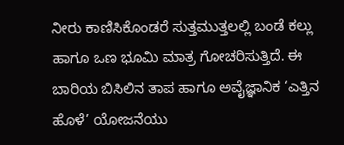ನೀರು ಕಾಣಿಸಿಕೊಂಡರೆ ಸುತ್ತಮುತ್ತಲಲ್ಲಿ ಬಂಡೆ ಕಲ್ಲು ಹಾಗೂ ಒಣ ಭೂಮಿ ಮಾತ್ರ ಗೋಚರಿಸುತ್ತಿದೆ. ಈ ಬಾರಿಯ ಬಿಸಿಲಿನ ತಾಪ ಹಾಗೂ ಅವೈಜ್ಞಾನಿಕ ‘ಎತ್ತಿನ ಹೊಳೆ’ ಯೋಜನೆಯು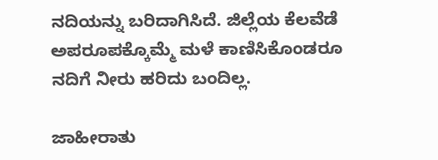ನದಿಯನ್ನು ಬರಿದಾಗಿಸಿದೆ. ಜಿಲ್ಲೆಯ ಕೆಲವೆಡೆ ಅಪರೂಪಕ್ಕೊಮ್ಮೆ ಮಳೆ ಕಾಣಿಸಿಕೊಂಡರೂ ನದಿಗೆ ನೀರು ಹರಿದು ಬಂದಿಲ್ಲ.

ಜಾಹೀರಾತು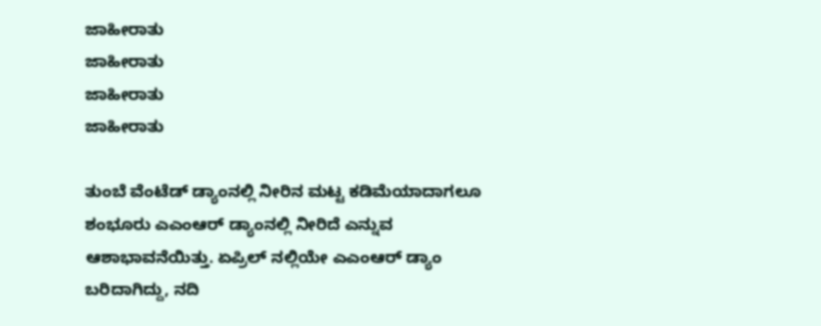ಜಾಹೀರಾತು
ಜಾಹೀರಾತು
ಜಾಹೀರಾತು
ಜಾಹೀರಾತು

ತುಂಬೆ ವೆಂಟೆಡ್ ಡ್ಯಾಂನಲ್ಲಿ ನೀರಿನ ಮಟ್ಟ ಕಡಿಮೆಯಾದಾಗಲೂ ಶಂಭೂರು ಎಎಂಆರ್ ಡ್ಯಾಂನಲ್ಲಿ ನೀರಿದೆ ಎನ್ನುವ ಆಶಾಭಾವನೆಯಿತ್ತು. ಏಪ್ರಿಲ್ ನಲ್ಲಿಯೇ ಎಎಂಆರ್ ಡ್ಯಾಂ ಬರಿದಾಗಿದ್ದು, ನದಿ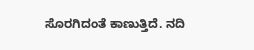ಸೊರಗಿದಂತೆ ಕಾಣುತ್ತಿದೆ. ನದಿ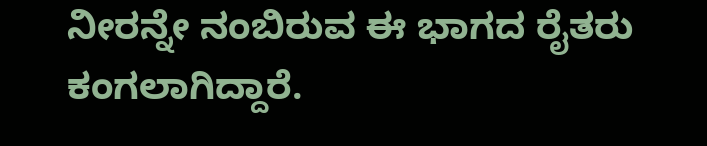ನೀರನ್ನೇ ನಂಬಿರುವ ಈ ಭಾಗದ ರೈತರು ಕಂಗಲಾಗಿದ್ದಾರೆ.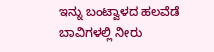ಇನ್ನು ಬಂಟ್ವಾಳದ ಹಲವೆಡೆ ಬಾವಿಗಳಲ್ಲಿ ನೀರು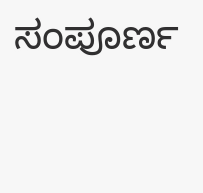ಸಂಪೂರ್ಣ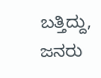ಬತ್ತಿದ್ದು, ಜನರು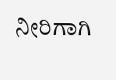ನೀರಿಗಾಗಿ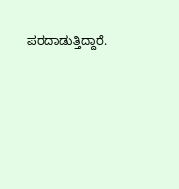ಪರದಾಡುತ್ತಿದ್ದಾರೆ.